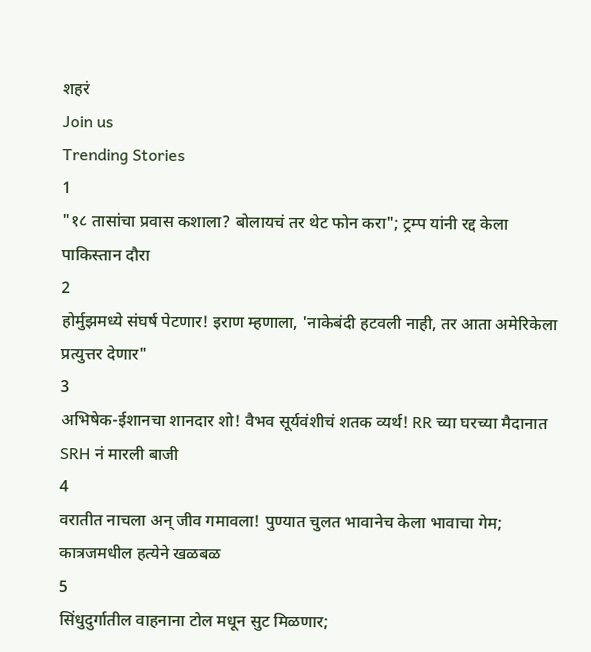शहरं
Join us
Trending Stories
1
"१८ तासांचा प्रवास कशाला? बोलायचं तर थेट फोन करा"; ट्रम्प यांनी रद्द केला पाकिस्तान दौरा
2
होर्मुझमध्ये संघर्ष पेटणार! इराण म्हणाला, 'नाकेबंदी हटवली नाही, तर आता अमेरिकेला प्रत्युत्तर देणार"
3
अभिषेक-ईशानचा शानदार शो! वैभव सूर्यवंशीचं शतक व्यर्थ! RR च्या घरच्या मैदानात SRH नं मारली बाजी
4
वरातीत नाचला अन् जीव गमावला! पुण्यात चुलत भावानेच केला भावाचा गेम; कात्रजमधील हत्येने खळबळ
5
सिंधुदुर्गातील वाहनाना टोल मधून सुट मिळणार;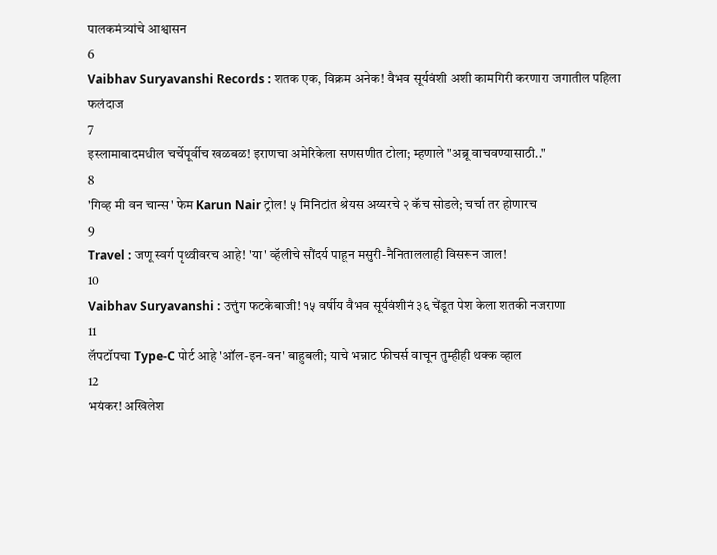पालकमंत्र्यांचे आश्वासन
6
Vaibhav Suryavanshi Records : शतक एक, विक्रम अनेक! वैभव सूर्यवंशी अशी कामगिरी करणारा जगातील पहिला फलंदाज
7
इस्लामाबादमधील चर्चेपूर्वीच खळबळ! इराणचा अमेरिकेला सणसणीत टोला; म्हणाले "अब्रू वाचवण्यासाठी.."
8
'गिव्ह मी वन चान्स' फेम Karun Nair ट्रोल! ५ मिनिटांत श्रेयस अय्यरचे २ कॅच सोडले; चर्चा तर होणारच
9
Travel : जणू स्वर्ग पृथ्वीवरच आहे! 'या' व्हॅलीचे सौंदर्य पाहून मसुरी-नैनिताललाही विसरून जाल!
10
Vaibhav Suryavanshi : उत्तुंग फटकेबाजी! १५ वर्षीय वैभव सूर्यवंशीनं ३६ चेंडूत पेश केला शतकी नजराणा
11
लॅपटॉपचा Type-C पोर्ट आहे 'ऑल-इन-वन' बाहुबली; याचे भन्नाट फीचर्स वाचून तुम्हीही थक्क व्हाल
12
भयंकर! अखिलेश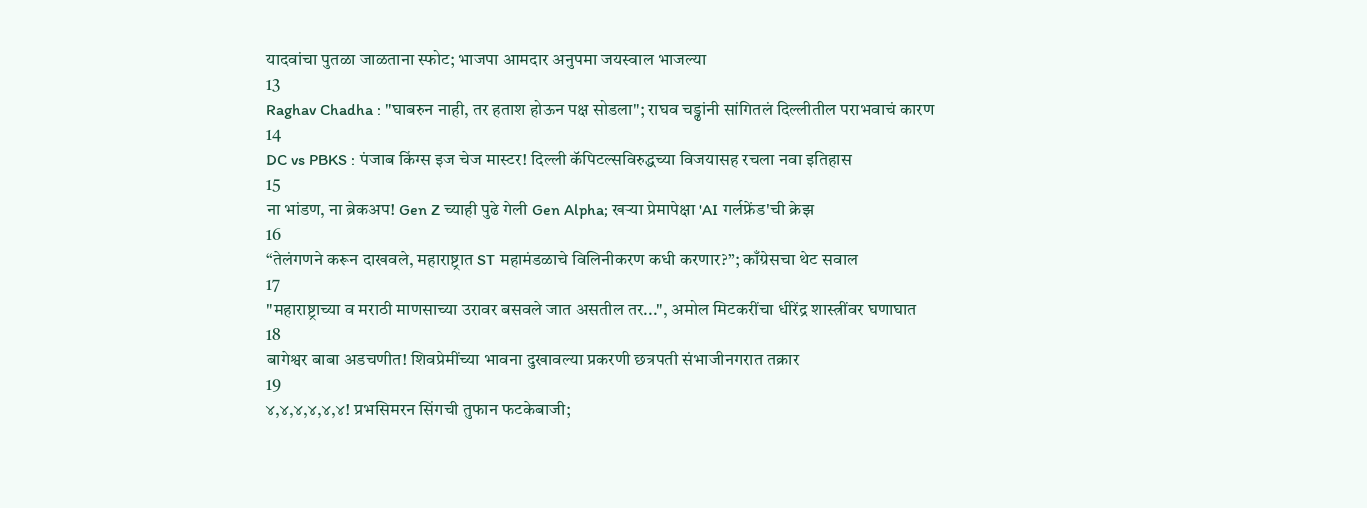यादवांचा पुतळा जाळताना स्फोट; भाजपा आमदार अनुपमा जयस्वाल भाजल्या
13
Raghav Chadha : "घाबरुन नाही, तर हताश होऊन पक्ष सोडला"; राघव चड्ढांनी सांगितलं दिल्लीतील पराभवाचं कारण
14
DC vs PBKS : पंजाब किंग्स इज चेज मास्टर! दिल्ली कॅपिटल्सविरुद्धच्या विजयासह रचला नवा इतिहास
15
ना भांडण, ना ब्रेकअप! Gen Z च्याही पुढे गेली Gen Alpha; खऱ्या प्रेमापेक्षा 'AI गर्लफ्रेंड'ची क्रेझ
16
“तेलंगणने करून दाखवले, महाराष्ट्रात ST महामंडळाचे विलिनीकरण कधी करणार?”; काँग्रेसचा थेट सवाल
17
"महाराष्ट्राच्या व मराठी माणसाच्या उरावर बसवले जात असतील तर...", अमोल मिटकरींचा धीरेंद्र शास्त्रींवर घणाघात
18
बागेश्वर बाबा अडचणीत! शिवप्रेमींच्या भावना दुखावल्या प्रकरणी छत्रपती संभाजीनगरात तक्रार
19
४,४,४,४,४,४! प्रभसिमरन सिंगची तुफान फटकेबाजी;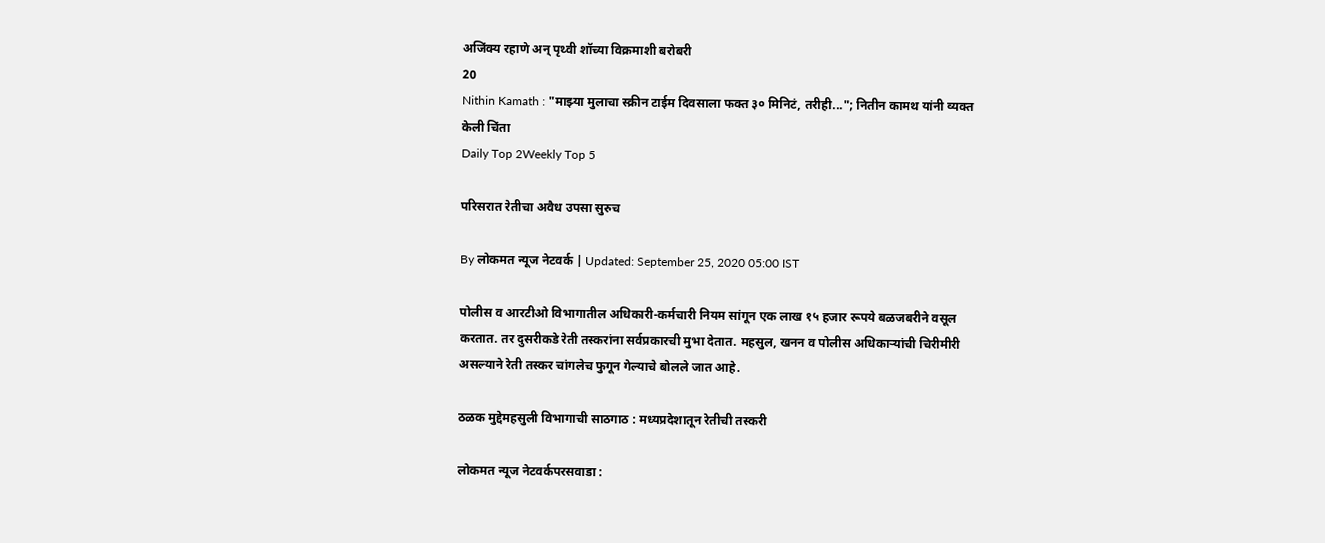अजिंक्य रहाणे अन् पृथ्वी शॉच्या विक्रमाशी बरोबरी
20
Nithin Kamath : "माझ्या मुलाचा स्क्रीन टाईम दिवसाला फक्त ३० मिनिटं, तरीही..."; नितीन कामथ यांनी व्यक्त केली चिंता
Daily Top 2Weekly Top 5

परिसरात रेतीचा अवैध उपसा सुरुच

By लोकमत न्यूज नेटवर्क | Updated: September 25, 2020 05:00 IST

पोलीस व आरटीओ विभागातील अधिकारी-कर्मचारी नियम सांगून एक लाख १५ हजार रूपये बळजबरीने वसूल करतात. तर दुसरीकडे रेती तस्करांना सर्वप्रकारची मुभा देतात. महसुल, खनन व पोलीस अधिकाऱ्यांची चिरीमीरी असल्याने रेती तस्कर चांगलेच फुगून गेल्याचे बोलले जात आहे.

ठळक मुद्देमहसुली विभागाची साठगाठ : मध्यप्रदेशातून रेतीची तस्करी

लोकमत न्यूज नेटवर्कपरसवाडा :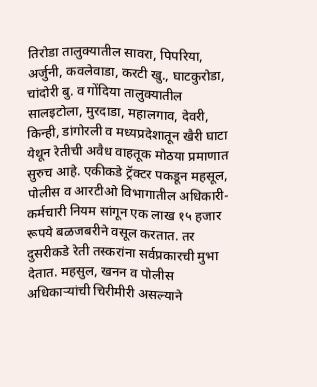तिरोडा तालुक्यातील सावरा, पिपरिया, अर्जुनी, कवलेवाडा, करटी खु., घाटकुरोडा, चांदोरी बु. व गोंदिया तालुक्यातील सालइटोला, मुरदाडा, महालगाव, देवरी, किन्ही, डांगोरली व मध्यप्रदेशातून खैरी घाटा येथून रेतीची अवैध वाहतूक मोठया प्रमाणात सुरुच आहे. एकीकडे ट्रॅक्टर पकडून महसूल, पोलीस व आरटीओ विभागातील अधिकारी-कर्मचारी नियम सांगून एक लाख १५ हजार रूपये बळजबरीने वसूल करतात. तर दुसरीकडे रेती तस्करांना सर्वप्रकारची मुभा देतात. महसुल, खनन व पोलीस अधिकाऱ्यांची चिरीमीरी असल्याने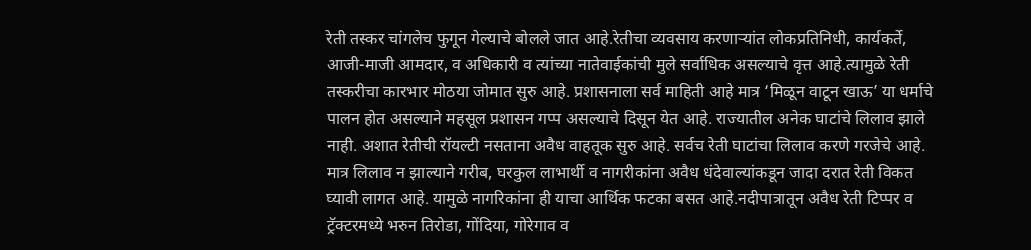रेती तस्कर चांगलेच फुगून गेल्याचे बोलले जात आहे.रेतीचा व्यवसाय करणाऱ्यांत लोकप्रतिनिधी, कार्यकर्ते, आजी-माजी आमदार, व अधिकारी व त्यांच्या नातेवाईकांची मुले सर्वाधिक असल्याचे वृत्त आहे.त्यामुळे रेती तस्करीचा कारभार मोठया जोमात सुरु आहे. प्रशासनाला सर्व माहिती आहे मात्र ‘मिळून वाटून खाऊ’ या धर्माचे पालन होत असल्याने महसूल प्रशासन गप्प असल्याचे दिसून येत आहे. राज्यातील अनेक घाटांचे लिलाव झाले नाही. अशात रेतीची रॉयल्टी नसताना अवैध वाहतूक सुरु आहे. सर्वच रेती घाटांचा लिलाव करणे गरजेचे आहे. मात्र लिलाव न झाल्याने गरीब, घरकुल लाभार्थी व नागरीकांना अवैध धंदेवाल्यांकडून जादा दरात रेती विकत घ्यावी लागत आहे. यामुळे नागरिकांना ही याचा आर्थिक फटका बसत आहे.नदीपात्रातून अवैध रेती टिप्पर व ट्रॅक्टरमध्ये भरुन तिरोडा, गोंदिया, गोरेगाव व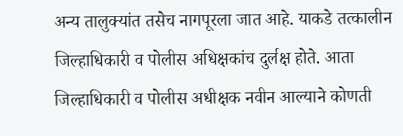अन्य तालुक्यांत तसेच नागपूरला जात आहे. याकडे तत्कालीन जिल्हाधिकारी व पोलीस अधिक्षकांच दुर्लक्ष होते. आता जिल्हाधिकारी व पोलीस अधीक्षक नवीन आल्याने कोणती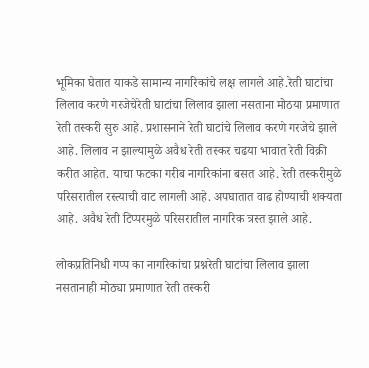भूमिका घेतात याकडे सामान्य नागरिकांचे लक्ष लागले आहे.रेती घाटांचा लिलाव करणे गरजेचेरेती घाटांचा लिलाव झाला नसताना मोठया प्रमाणात रेती तस्करी सुरु आहे. प्रशासनाने रेती घाटांचे लिलाव करणे गरजेचे झाले आहे. लिलाव न झाल्यामुळे अवैध रेती तस्कर चढया भावात रेती विक्री करीत आहेत. याचा फटका गरीब नागरिकांना बसत आहे. रेती तस्करीमुळे परिसरातील रस्त्याची वाट लागली आहे. अपघातात वाढ होण्याची शक्यता आहे. अवैध रेती टिप्परमुळे परिसरातील नागरिक त्रस्त झाले आहे.

लोकप्रतिनिधी गप्प का नागरिकांचा प्रश्नरेती घाटांचा लिलाव झाला नसतानाही मोठ्या प्रमाणात रेती तस्करी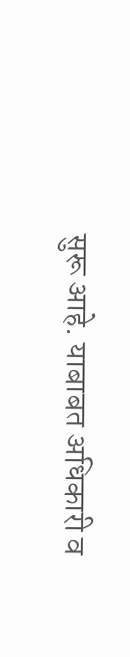सुरू आहे. याबाबत अधिकारी व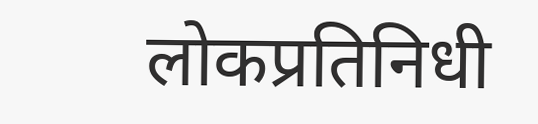लोकप्रतिनिधी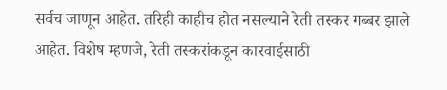सर्वच जाणून आहेत. तरिही काहीच होत नसल्याने रेती तस्कर गब्बर झाले आहेत. विशेष म्हणजे, रेती तस्करांकडून कारवाईसाठी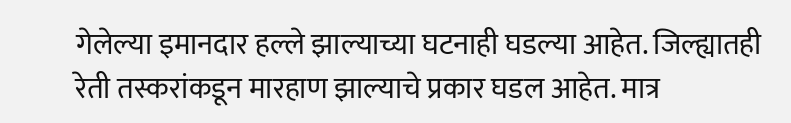गेलेल्या इमानदार हल्ले झाल्याच्या घटनाही घडल्या आहेत. जिल्ह्यातही रेती तस्करांकडून मारहाण झाल्याचे प्रकार घडल आहेत. मात्र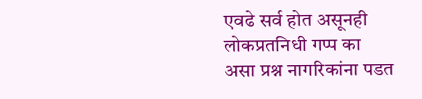एवढे सर्व होत असूनही लोकप्रतनिधी गप्प का असा प्रश्न नागरिकांना पडत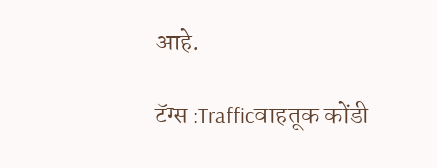आहे.

टॅग्स :Trafficवाहतूक कोंडी